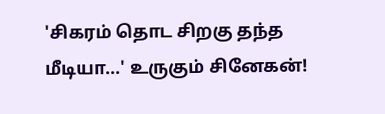'சிகரம் தொட சிறகு தந்த மீடியா...' உருகும் சினேகன்!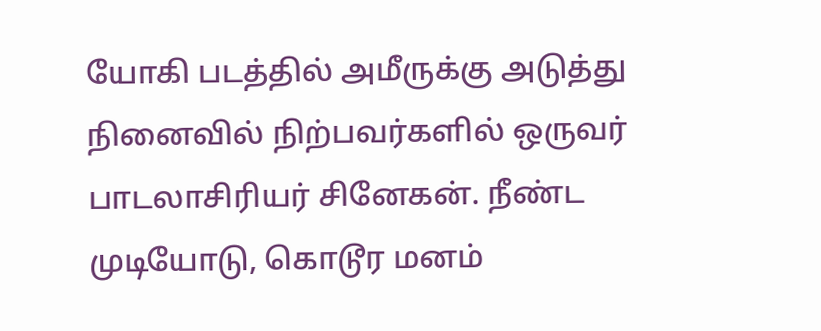யோகி படத்தில் அமீருக்கு அடுத்து நினைவில் நிற்பவர்களில் ஒருவர் பாடலாசிரியர் சினேகன். நீண்ட முடியோடு, கொடூர மனம்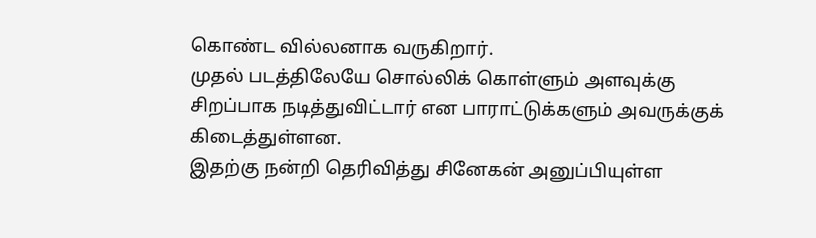கொண்ட வில்லனாக வருகிறார்.
முதல் படத்திலேயே சொல்லிக் கொள்ளும் அளவுக்கு சிறப்பாக நடித்துவிட்டார் என பாராட்டுக்களும் அவருக்குக் கிடைத்துள்ளன.
இதற்கு நன்றி தெரிவித்து சினேகன் அனுப்பியுள்ள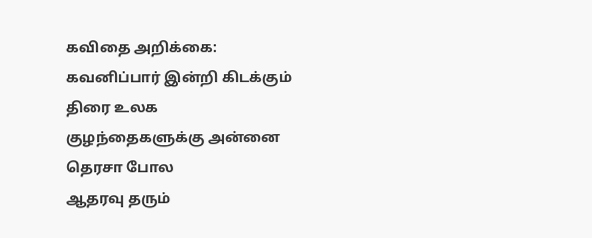கவிதை அறிக்கை:
கவனிப்பார் இன்றி கிடக்கும் திரை உலக
குழந்தைகளுக்கு அன்னை தெரசா போல
ஆதரவு தரும்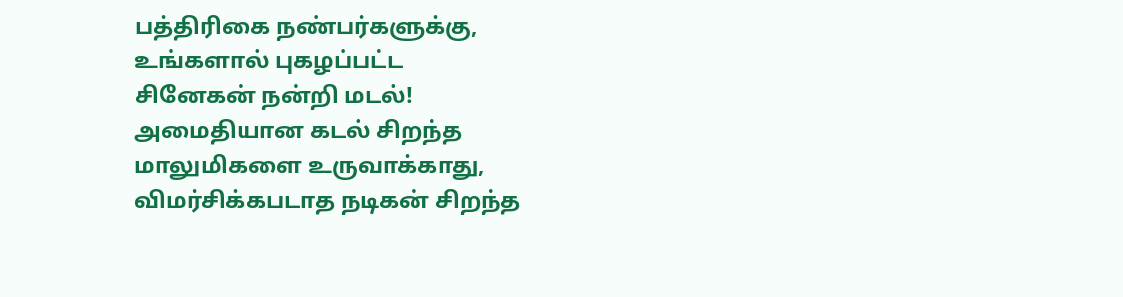பத்திரிகை நண்பர்களுக்கு,
உங்களால் புகழப்பட்ட
சினேகன் நன்றி மடல்!
அமைதியான கடல் சிறந்த மாலுமிகளை உருவாக்காது,
விமர்சிக்கபடாத நடிகன் சிறந்த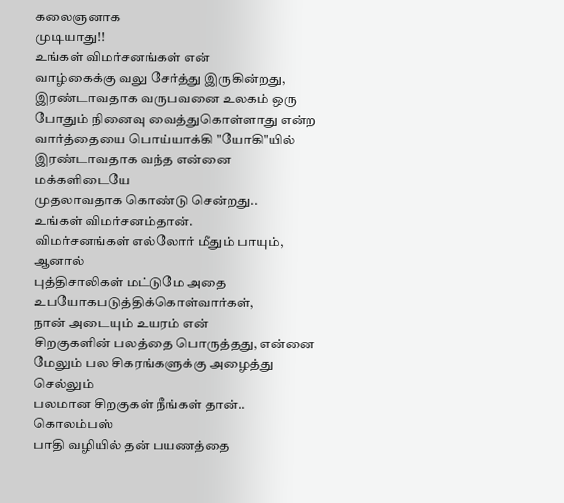கலைஞனாக
முடியாது!!
உங்கள் விமர்சனங்கள் என்
வாழ்கைக்கு வலு சேர்த்து இருகின்றது,
இரண்டாவதாக வருபவனை உலகம் ஒரு
போதும் நினைவு வைத்துகொள்ளாது என்ற
வார்த்தையை பொய்யாக்கி "யோகி"யில்
இரண்டாவதாக வந்த என்னை மக்களிடையே
முதலாவதாக கொண்டு சென்றது..
உங்கள் விமர்சனம்தான்.
விமர்சனங்கள் எல்லோர் மீதும் பாயும், ஆனால்
புத்திசாலிகள் மட்டுமே அதை
உபயோகபடுத்திக்கொள்வார்கள்,
நான் அடையும் உயரம் என்
சிறகுகளின் பலத்தை பொருத்தது, என்னை
மேலும் பல சிகரங்களுக்கு அழைத்து செல்லும்
பலமான சிறகுகள் நீங்கள் தான்..
கொலம்பஸ்
பாதி வழியில் தன் பயணத்தை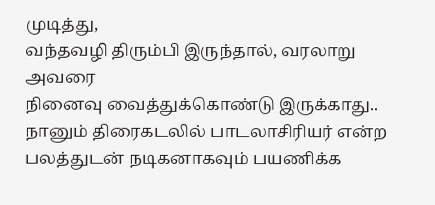முடித்து,
வந்தவழி திரும்பி இருந்தால், வரலாறு அவரை
நினைவு வைத்துக்கொண்டு இருக்காது..
நானும் திரைகடலில் பாடலாசிரியர் என்ற
பலத்துடன் நடிகனாகவும் பயணிக்க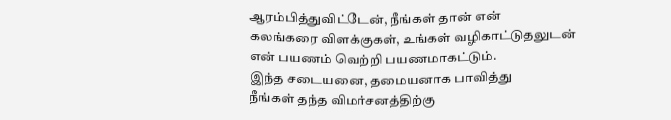ஆரம்பித்துவிட்டேன், நீங்கள் தான் என்
கலங்கரை விளக்குகள், உங்கள் வழிகாட்டுதலுடன்
என் பயணம் வெற்றி பயணமாகட்டும்.
இந்த சடையனை, தமையனாக பாவித்து
நீங்கள் தந்த விமர்சனத்திற்கு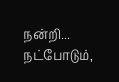நன்றி...
நட்போடும்,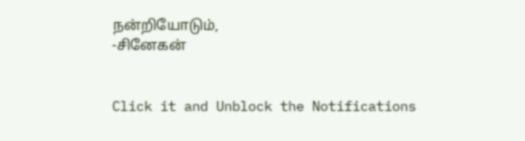நன்றியோடும்,
-சினேகன்


Click it and Unblock the Notifications